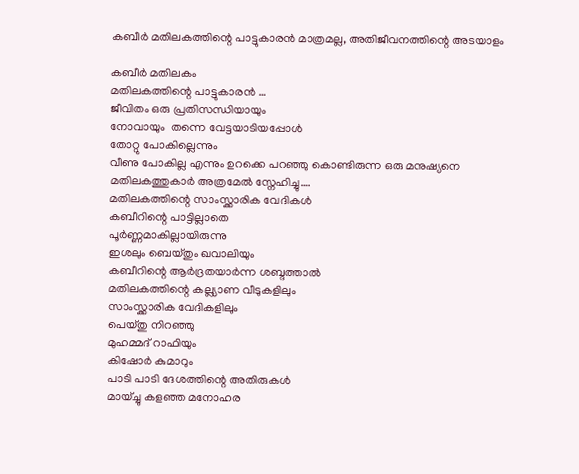കബീർ മതിലകത്തിന്റെ പാട്ടുകാരൻ മാത്രമല്ല, അതിജീവനത്തിന്റെ അടയാളം

കബീർ മതിലകം
മതിലകത്തിന്റെ പാട്ടുകാരൻ …
ജീവിതം ഒരു പ്രതിസന്ധിയായും
നോവായും  തന്നെ വേട്ടയാടിയപ്പോൾ
തോറ്റു പോകില്ലെന്നും
വീണു പോകില്ല എന്നും ഉറക്കെ പറഞ്ഞു കൊണ്ടിരുന്ന ഒരു മനുഷ്യനെ
മതിലകത്തുകാർ അത്രമേൽ സ്നേഹിച്ചു….
മതിലകത്തിന്റെ സാംസ്ക്കാരിക വേദികൾ
കബീറിന്റെ പാട്ടില്ലാതെ
പൂർണ്ണമാകില്ലായിരുന്നു
ഇശലും ബെയ്തും ഖവാലിയും
കബീറിന്റെ ആർദ്രതയാർന്ന ശബ്ദത്താൽ
മതിലകത്തിന്റെ കല്ല്യാണ വീടുകളിലും
സാംസ്ക്കാരിക വേദികളിലും
പെയ്തു നിറഞ്ഞു
മുഹമ്മദ് റാഫിയും
കിഷോർ കുമാറും
പാടി പാടി ദേശത്തിന്റെ അതിരുകൾ
മായ്ച്ചു കളഞ്ഞ മനോഹര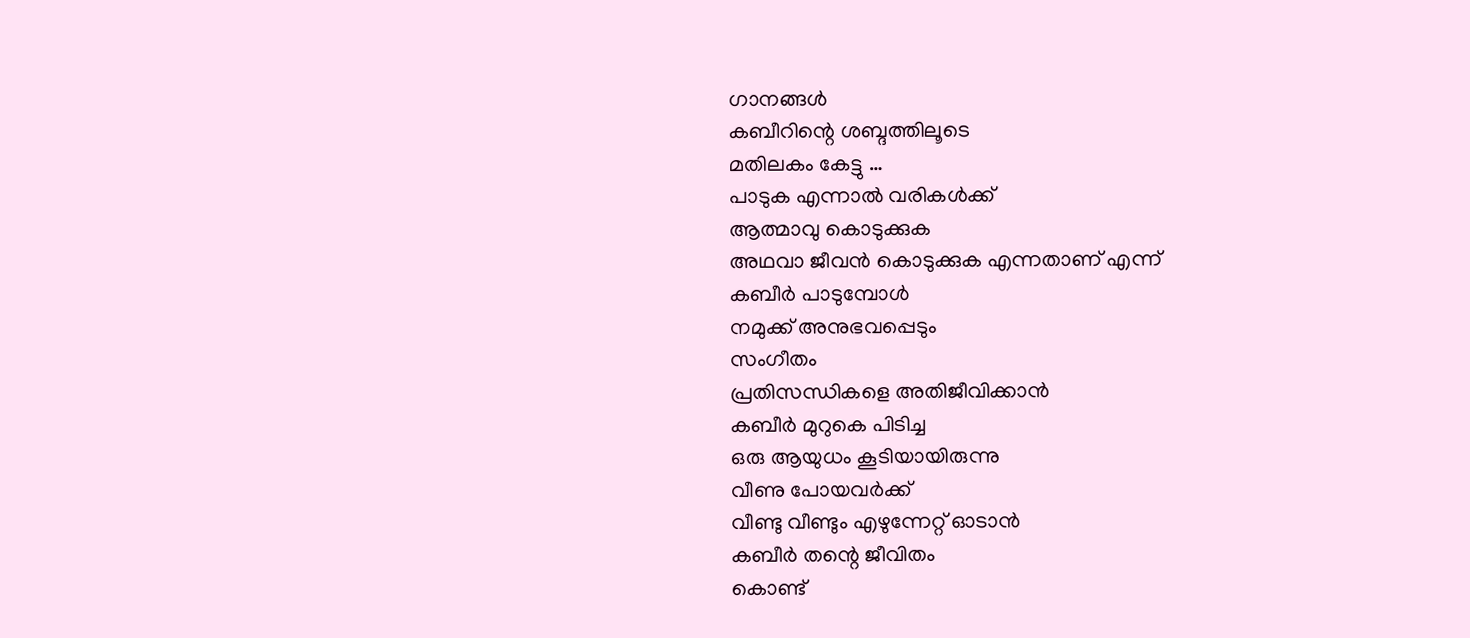ഗാനങ്ങൾ
കബീറിന്റെ ശബ്ദത്തിലൂടെ
മതിലകം കേട്ടു …
പാടുക എന്നാൽ വരികൾക്ക്
ആത്മാവു കൊടുക്കുക
അഥവാ ജീവൻ കൊടുക്കുക എന്നതാണ് എന്ന്
കബീർ പാടുമ്പോൾ
നമുക്ക് അനുഭവപ്പെടും
സംഗീതം
പ്രതിസന്ധികളെ അതിജീവിക്കാൻ
കബീർ മുറുകെ പിടിച്ച
ഒരു ആയുധം കൂടിയായിരുന്നു
വീണു പോയവർക്ക്
വീണ്ടു വീണ്ടും എഴുന്നേറ്റ് ഓടാൻ
കബീർ തന്റെ ജീവിതം
കൊണ്ട്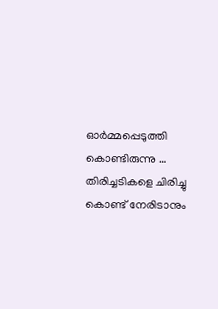ഓർമ്മപ്പെടുത്തി കൊണ്ടിരുന്നു …
തിരിച്ചടികളെ ചിരിച്ചു കൊണ്ട് നേരിടാനും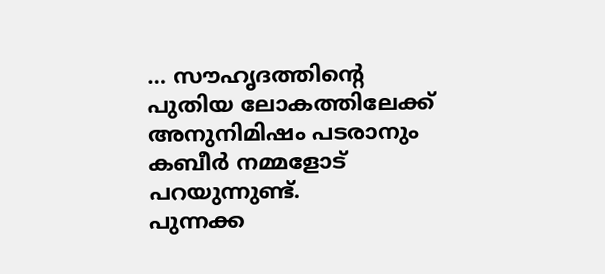… സൗഹൃദത്തിന്റെ
പുതിയ ലോകത്തിലേക്ക്
അനുനിമിഷം പടരാനും
കബീർ നമ്മളോട് പറയുന്നുണ്ട്.
പുന്നക്ക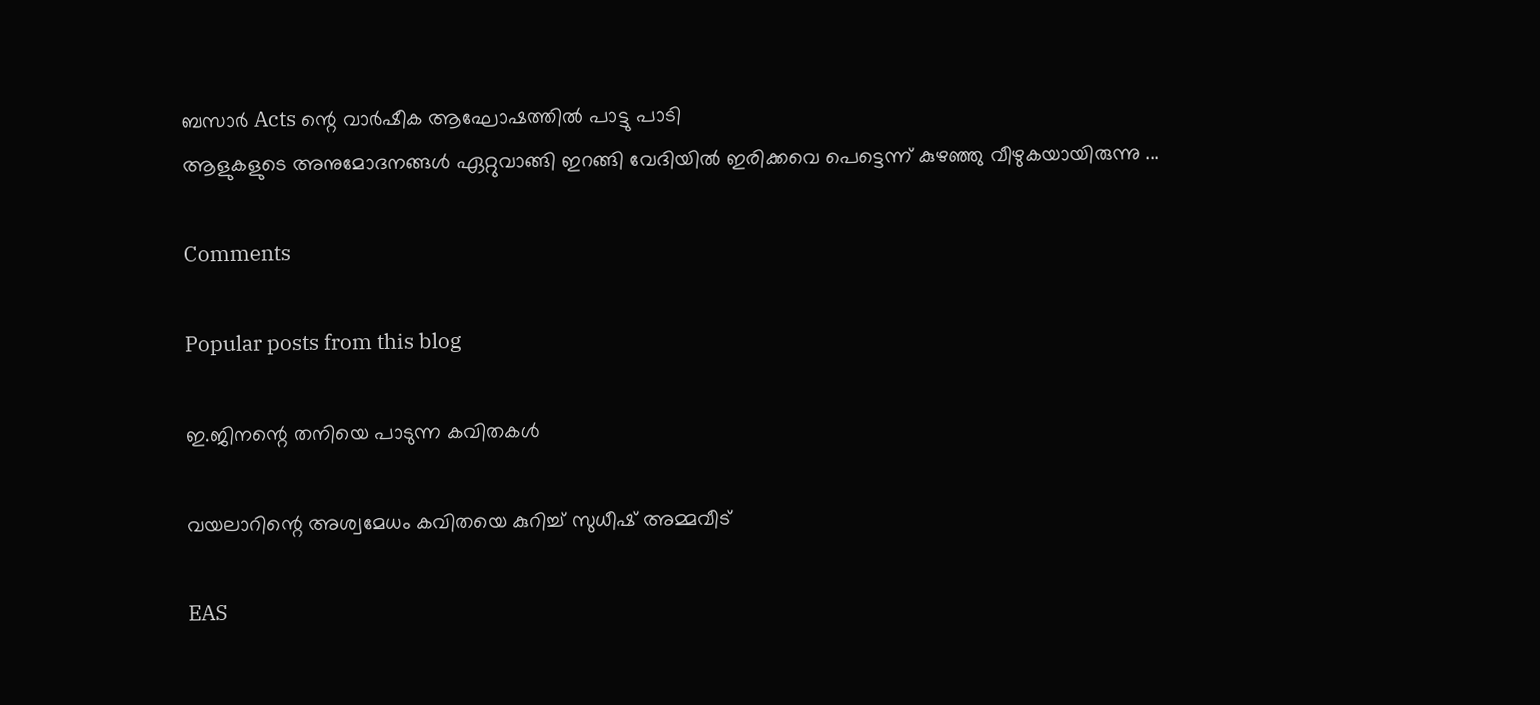ബസാർ Acts ന്റെ വാർഷീക ആഘോഷത്തിൽ പാട്ടു പാടി
ആളുകളുടെ അനുമോദനങ്ങൾ ഏറ്റുവാങ്ങി ഇറങ്ങി വേദിയിൽ ഇരിക്കവെ പെട്ടെന്ന് കുഴഞ്ഞു വീഴുകയായിരുന്നു ...

Comments

Popular posts from this blog

ഇ.ജിനന്റെ തനിയെ പാടുന്ന കവിതകൾ

വയലാറിന്റെ അശ്വമേധം കവിതയെ കുറിച്ച് സുധീഷ് അമ്മവീട്

EAS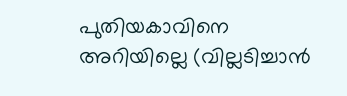പുതിയകാവിനെ അറിയില്ലെ (വില്ലടിച്ചാൻ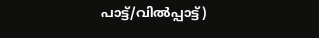പാട്ട്/വിൽപ്പാട്ട്)